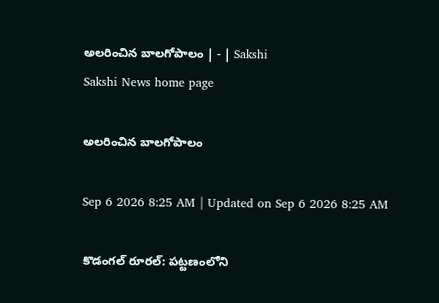అలరించిన బాలగోపాలం | - | Sakshi
Sakshi News home page

అలరించిన బాలగోపాలం

Sep 6 2026 8:25 AM | Updated on Sep 6 2026 8:25 AM

కొడంగల్‌ రూరల్‌: పట్టణంలోని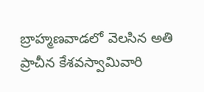బ్రాహ్మణవాడలో వెలసిన అతి ప్రాచీన కేశవస్వామివారి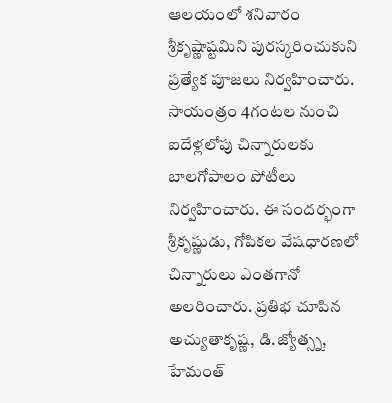ఆలయంలో శనివారం శ్రీకృష్ణాష్టమిని పురస్కరించుకుని ప్రత్యేక పూజలు నిర్వహించారు. సాయంత్రం 4గంటల నుంచి ఐదేళ్లలోపు చిన్నారులకు బాలగోపాలం పోటీలు నిర్వహించారు. ఈ సందర్భంగా శ్రీకృష్ణుడు, గోపికల వేషధారణలో చిన్నారులు ఎంతగానో అలరించారు. ప్రతిభ చూపిన అచ్యుతాకృష్ణ, డి.జ్యోత్స్న, హేమంత్‌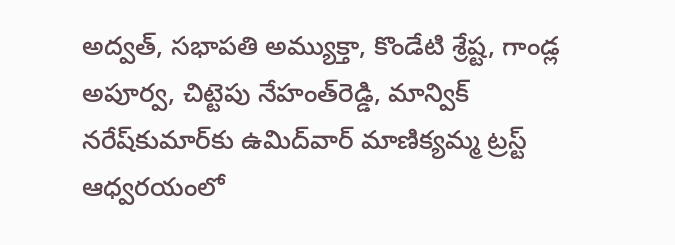అద్వత్‌, సభాపతి అమ్యుక్తా, కొండేటి శ్రేష్ట, గాండ్ల అపూర్వ, చిట్టెపు నేహంత్‌రెడ్డి, మాన్విక్‌ నరేష్‌కుమార్‌కు ఉమిద్‌వార్‌ మాణిక్యమ్మ ట్రస్ట్‌ ఆధ్వరయంలో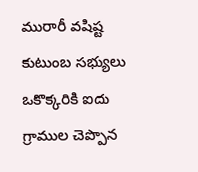మురారీ వషిష్ట కుటుంబ సభ్యులు ఒకొక్కరికి ఐదు గ్రాముల చెప్పొన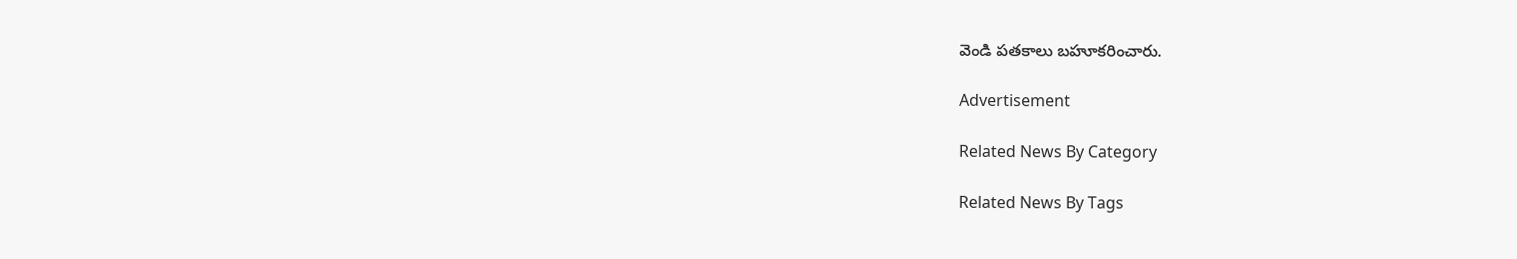వెండి పతకాలు బహూకరించారు.

Advertisement

Related News By Category

Related News By Tags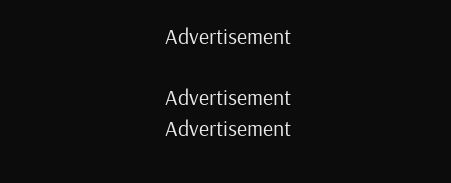Advertisement

Advertisement
Advertisement